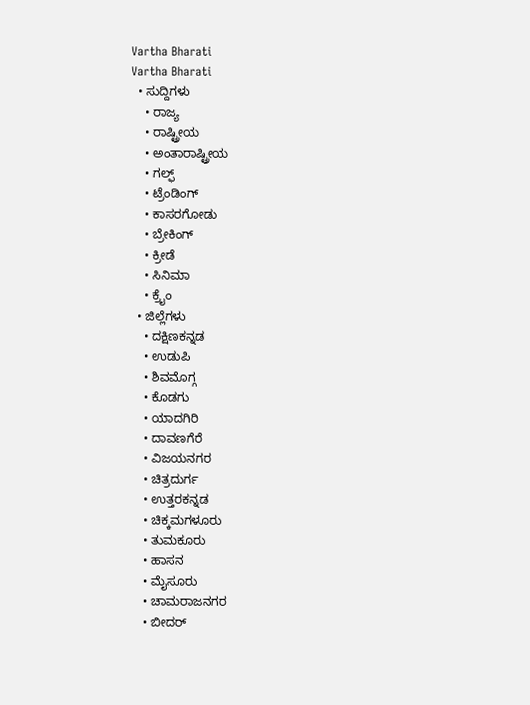Vartha Bharati
Vartha Bharati
  • ಸುದ್ದಿಗಳು
    • ರಾಜ್ಯ
    • ರಾಷ್ಟ್ರೀಯ
    • ಅಂತಾರಾಷ್ಟ್ರೀಯ
    • ಗಲ್ಫ್
    • ಟ್ರೆಂಡಿಂಗ್
    • ಕಾಸರಗೋಡು
    • ಬ್ರೇಕಿಂಗ್
    • ಕ್ರೀಡೆ
    • ಸಿನಿಮಾ
    • ಕ್ರೈಂ
  • ಜಿಲ್ಲೆಗಳು
    • ದಕ್ಷಿಣಕನ್ನಡ
    • ಉಡುಪಿ
    • ಶಿವಮೊಗ್ಗ
    • ಕೊಡಗು
    • ಯಾದಗಿರಿ
    • ದಾವಣಗೆರೆ
    • ವಿಜಯನಗರ
    • ಚಿತ್ರದುರ್ಗ
    • ಉತ್ತರಕನ್ನಡ
    • ಚಿಕ್ಕಮಗಳೂರು
    • ತುಮಕೂರು
    • ಹಾಸನ
    • ಮೈಸೂರು
    • ಚಾಮರಾಜನಗರ
    • ಬೀದರ್‌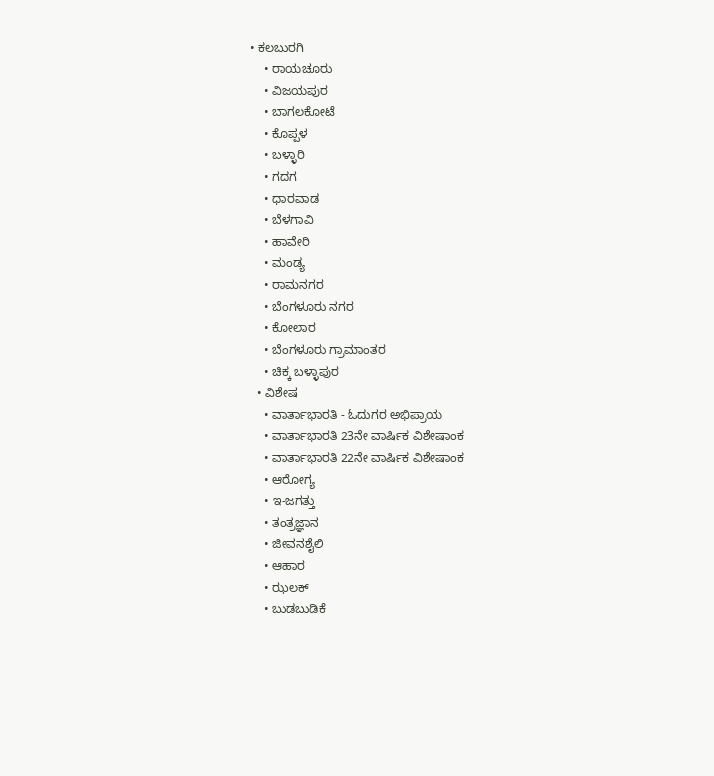• ಕಲಬುರಗಿ
    • ರಾಯಚೂರು
    • ವಿಜಯಪುರ
    • ಬಾಗಲಕೋಟೆ
    • ಕೊಪ್ಪಳ
    • ಬಳ್ಳಾರಿ
    • ಗದಗ
    • ಧಾರವಾಡ‌
    • ಬೆಳಗಾವಿ
    • ಹಾವೇರಿ
    • ಮಂಡ್ಯ
    • ರಾಮನಗರ
    • ಬೆಂಗಳೂರು ನಗರ
    • ಕೋಲಾರ
    • ಬೆಂಗಳೂರು ಗ್ರಾಮಾಂತರ
    • ಚಿಕ್ಕ ಬಳ್ಳಾಪುರ
  • ವಿಶೇಷ
    • ವಾರ್ತಾಭಾರತಿ - ಓದುಗರ ಅಭಿಪ್ರಾಯ
    • ವಾರ್ತಾಭಾರತಿ 23ನೇ ವಾರ್ಷಿಕ ವಿಶೇಷಾಂಕ
    • ವಾರ್ತಾಭಾರತಿ 22ನೇ ವಾರ್ಷಿಕ ವಿಶೇಷಾಂಕ
    • ಆರೋಗ್ಯ
    • ಇ-ಜಗತ್ತು
    • ತಂತ್ರಜ್ಞಾನ
    • ಜೀವನಶೈಲಿ
    • ಆಹಾರ
    • ಝಲಕ್
    • ಬುಡಬುಡಿಕೆ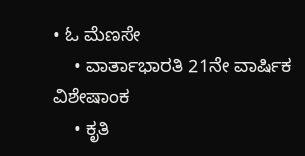• ಓ ಮೆಣಸೇ
    • ವಾರ್ತಾಭಾರತಿ 21ನೇ ವಾರ್ಷಿಕ ವಿಶೇಷಾಂಕ
    • ಕೃತಿ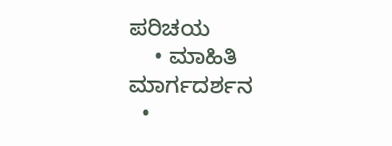ಪರಿಚಯ
    • ಮಾಹಿತಿ ಮಾರ್ಗದರ್ಶನ
  •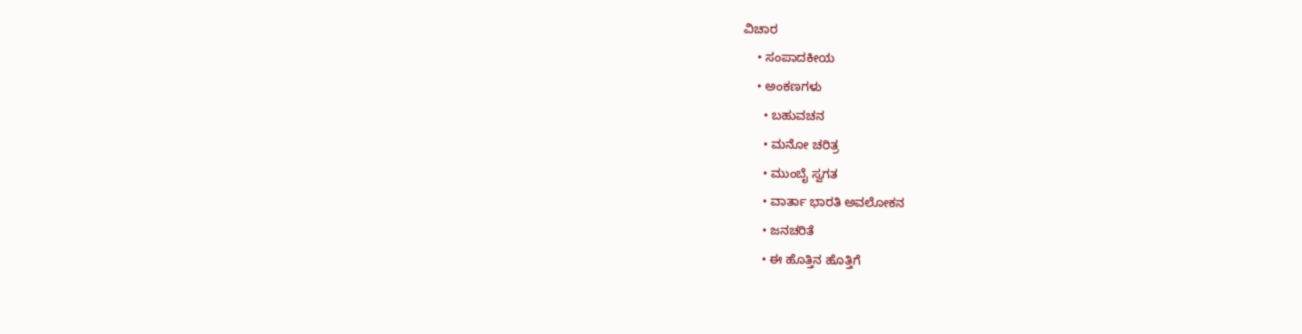ವಿಚಾರ
    • ಸಂಪಾದಕೀಯ
    • ಅಂಕಣಗಳು
      • ಬಹುವಚನ
      • ಮನೋ ಚರಿತ್ರ
      • ಮುಂಬೈ ಸ್ವಗತ
      • ವಾರ್ತಾ ಭಾರತಿ ಅವಲೋಕನ
      • ಜನಚರಿತೆ
      • ಈ ಹೊತ್ತಿನ ಹೊತ್ತಿಗೆ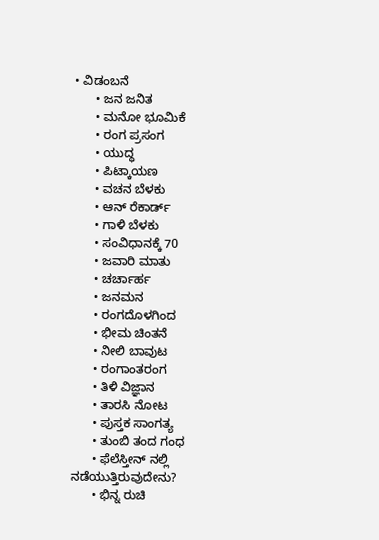• ವಿಡಂಬನೆ
      • ಜನ ಜನಿತ
      • ಮನೋ ಭೂಮಿಕೆ
      • ರಂಗ ಪ್ರಸಂಗ
      • ಯುದ್ಧ
      • ಪಿಟ್ಕಾಯಣ
      • ವಚನ ಬೆಳಕು
      • ಆನ್ ರೆಕಾರ್ಡ್
      • ಗಾಳಿ ಬೆಳಕು
      • ಸಂವಿಧಾನಕ್ಕೆ 70
      • ಜವಾರಿ ಮಾತು
      • ಚರ್ಚಾರ್ಹ
      • ಜನಮನ
      • ರಂಗದೊಳಗಿಂದ
      • ಭೀಮ ಚಿಂತನೆ
      • ನೀಲಿ ಬಾವುಟ
      • ರಂಗಾಂತರಂಗ
      • ತಿಳಿ ವಿಜ್ಞಾನ
      • ತಾರಸಿ ನೋಟ
      • ಪುಸ್ತಕ ಸಾಂಗತ್ಯ
      • ತುಂಬಿ ತಂದ ಗಂಧ
      • ಫೆಲೆಸ್ತೀನ್ ‌ನಲ್ಲಿ ನಡೆಯುತ್ತಿರುವುದೇನು?
      • ಭಿನ್ನ ರುಚಿ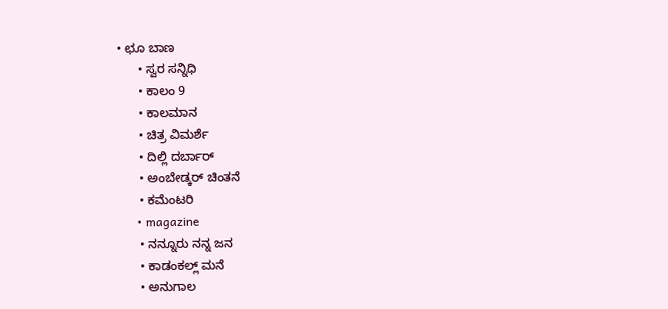• ಛೂ ಬಾಣ
      • ಸ್ವರ ಸನ್ನಿಧಿ
      • ಕಾಲಂ 9
      • ಕಾಲಮಾನ
      • ಚಿತ್ರ ವಿಮರ್ಶೆ
      • ದಿಲ್ಲಿ ದರ್ಬಾರ್
      • ಅಂಬೇಡ್ಕರ್ ಚಿಂತನೆ
      • ಕಮೆಂಟರಿ
      • magazine
      • ನನ್ನೂರು ನನ್ನ ಜನ
      • ಕಾಡಂಕಲ್ಲ್ ಮನೆ
      • ಅನುಗಾಲ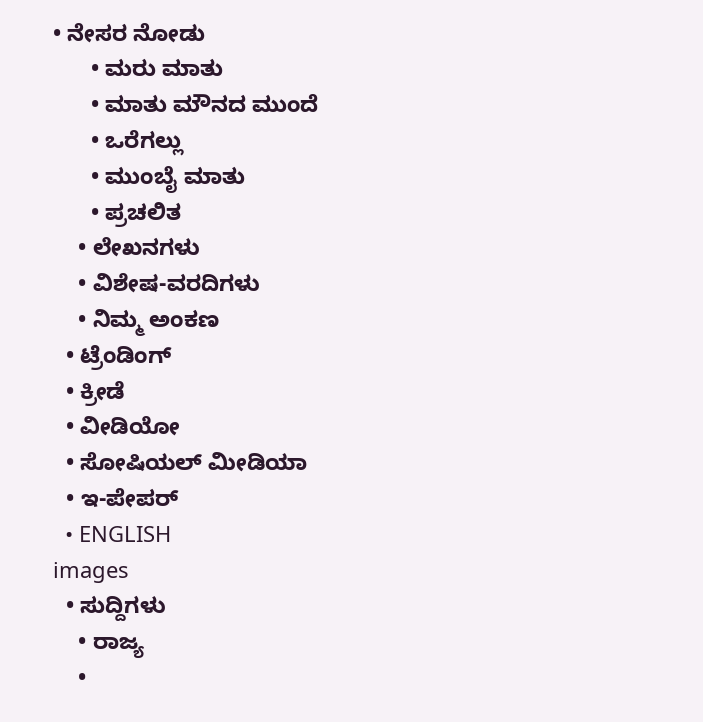• ನೇಸರ ನೋಡು
      • ಮರು ಮಾತು
      • ಮಾತು ಮೌನದ ಮುಂದೆ
      • ಒರೆಗಲ್ಲು
      • ಮುಂಬೈ ಮಾತು
      • ಪ್ರಚಲಿತ
    • ಲೇಖನಗಳು
    • ವಿಶೇಷ-ವರದಿಗಳು
    • ನಿಮ್ಮ ಅಂಕಣ
  • ಟ್ರೆಂಡಿಂಗ್
  • ಕ್ರೀಡೆ
  • ವೀಡಿಯೋ
  • ಸೋಷಿಯಲ್ ಮೀಡಿಯಾ
  • ಇ-ಪೇಪರ್
  • ENGLISH
images
  • ಸುದ್ದಿಗಳು
    • ರಾಜ್ಯ
    •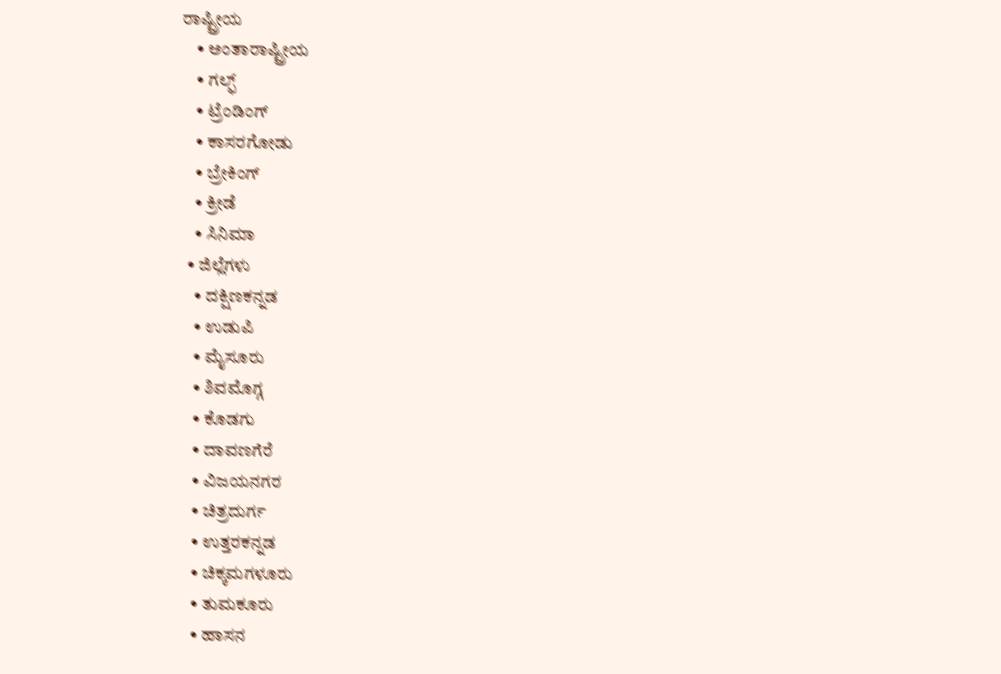ರಾಷ್ಟ್ರೀಯ
    • ಅಂತಾರಾಷ್ಟ್ರೀಯ
    • ಗಲ್ಫ್
    • ಟ್ರೆಂಡಿಂಗ್
    • ಕಾಸರಗೋಡು
    • ಬ್ರೇಕಿಂಗ್
    • ಕ್ರೀಡೆ
    • ಸಿನಿಮಾ
  • ಜಿಲ್ಲೆಗಳು
    • ದಕ್ಷಿಣಕನ್ನಡ
    • ಉಡುಪಿ
    • ಮೈಸೂರು
    • ಶಿವಮೊಗ್ಗ
    • ಕೊಡಗು
    • ದಾವಣಗೆರೆ
    • ವಿಜಯನಗರ
    • ಚಿತ್ರದುರ್ಗ
    • ಉತ್ತರಕನ್ನಡ
    • ಚಿಕ್ಕಮಗಳೂರು
    • ತುಮಕೂರು
    • ಹಾಸನ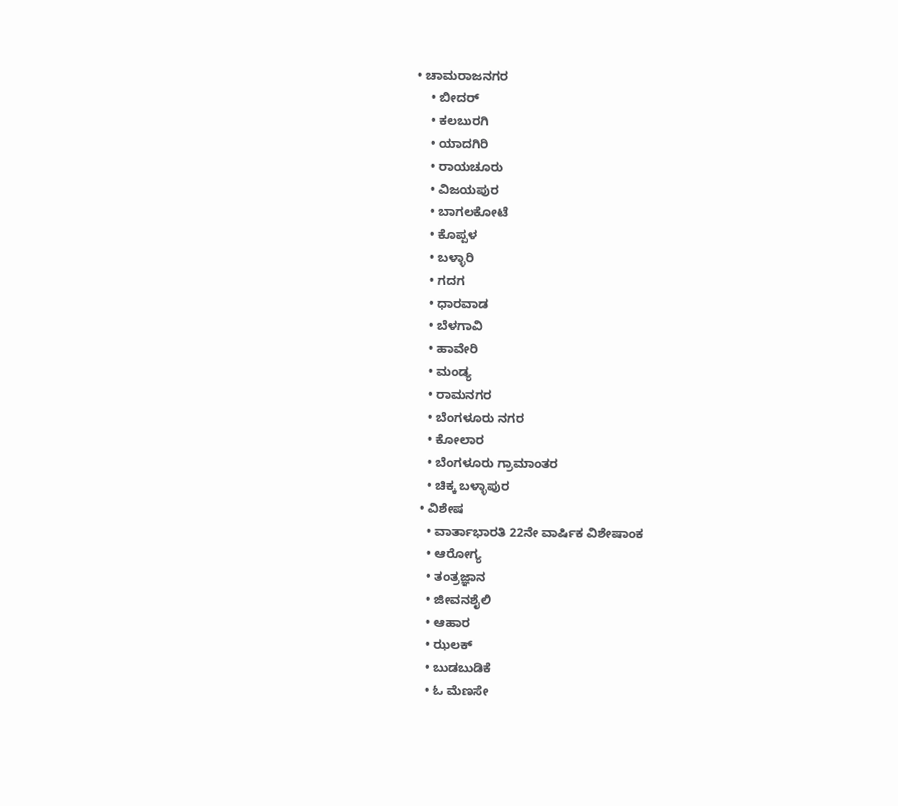• ಚಾಮರಾಜನಗರ
    • ಬೀದರ್‌
    • ಕಲಬುರಗಿ
    • ಯಾದಗಿರಿ
    • ರಾಯಚೂರು
    • ವಿಜಯಪುರ
    • ಬಾಗಲಕೋಟೆ
    • ಕೊಪ್ಪಳ
    • ಬಳ್ಳಾರಿ
    • ಗದಗ
    • ಧಾರವಾಡ
    • ಬೆಳಗಾವಿ
    • ಹಾವೇರಿ
    • ಮಂಡ್ಯ
    • ರಾಮನಗರ
    • ಬೆಂಗಳೂರು ನಗರ
    • ಕೋಲಾರ
    • ಬೆಂಗಳೂರು ಗ್ರಾಮಾಂತರ
    • ಚಿಕ್ಕ ಬಳ್ಳಾಪುರ
  • ವಿಶೇಷ
    • ವಾರ್ತಾಭಾರತಿ 22ನೇ ವಾರ್ಷಿಕ ವಿಶೇಷಾಂಕ
    • ಆರೋಗ್ಯ
    • ತಂತ್ರಜ್ಞಾನ
    • ಜೀವನಶೈಲಿ
    • ಆಹಾರ
    • ಝಲಕ್
    • ಬುಡಬುಡಿಕೆ
    • ಓ ಮೆಣಸೇ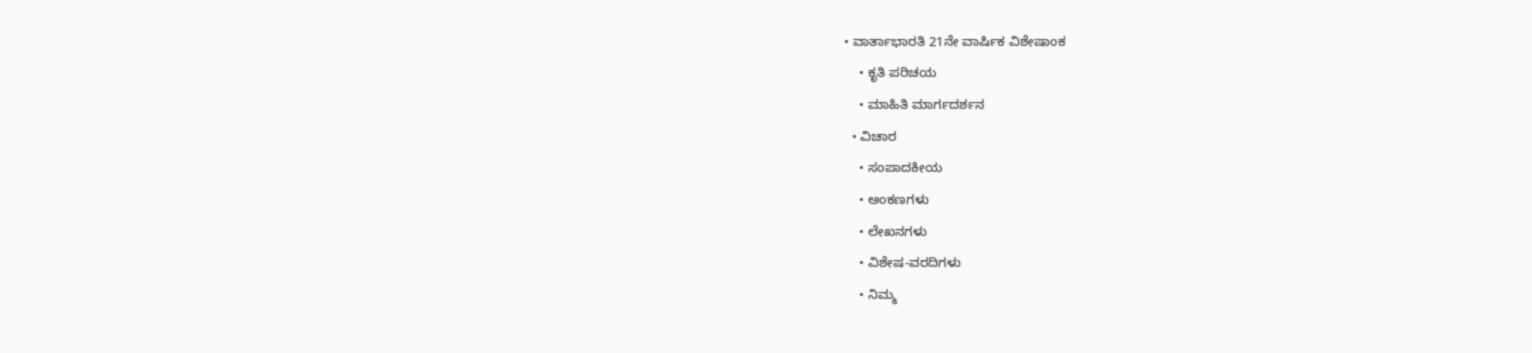• ವಾರ್ತಾಭಾರತಿ 21ನೇ ವಾರ್ಷಿಕ ವಿಶೇಷಾಂಕ
    • ಕೃತಿ ಪರಿಚಯ
    • ಮಾಹಿತಿ ಮಾರ್ಗದರ್ಶನ
  • ವಿಚಾರ
    • ಸಂಪಾದಕೀಯ
    • ಅಂಕಣಗಳು
    • ಲೇಖನಗಳು
    • ವಿಶೇಷ-ವರದಿಗಳು
    • ನಿಮ್ಮ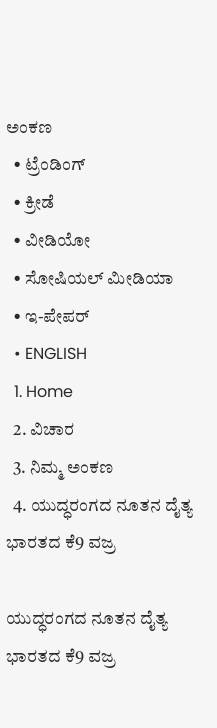ಅಂಕಣ
  • ಟ್ರೆಂಡಿಂಗ್
  • ಕ್ರೀಡೆ
  • ವೀಡಿಯೋ
  • ಸೋಷಿಯಲ್ ಮೀಡಿಯಾ
  • ಇ-ಪೇಪರ್
  • ENGLISH
  1. Home
  2. ವಿಚಾರ
  3. ನಿಮ್ಮ ಅಂಕಣ
  4. ಯುದ್ಧರಂಗದ ನೂತನ ದೈತ್ಯ ಭಾರತದ ಕೆ9 ವಜ್ರ

ಯುದ್ಧರಂಗದ ನೂತನ ದೈತ್ಯ ಭಾರತದ ಕೆ9 ವಜ್ರ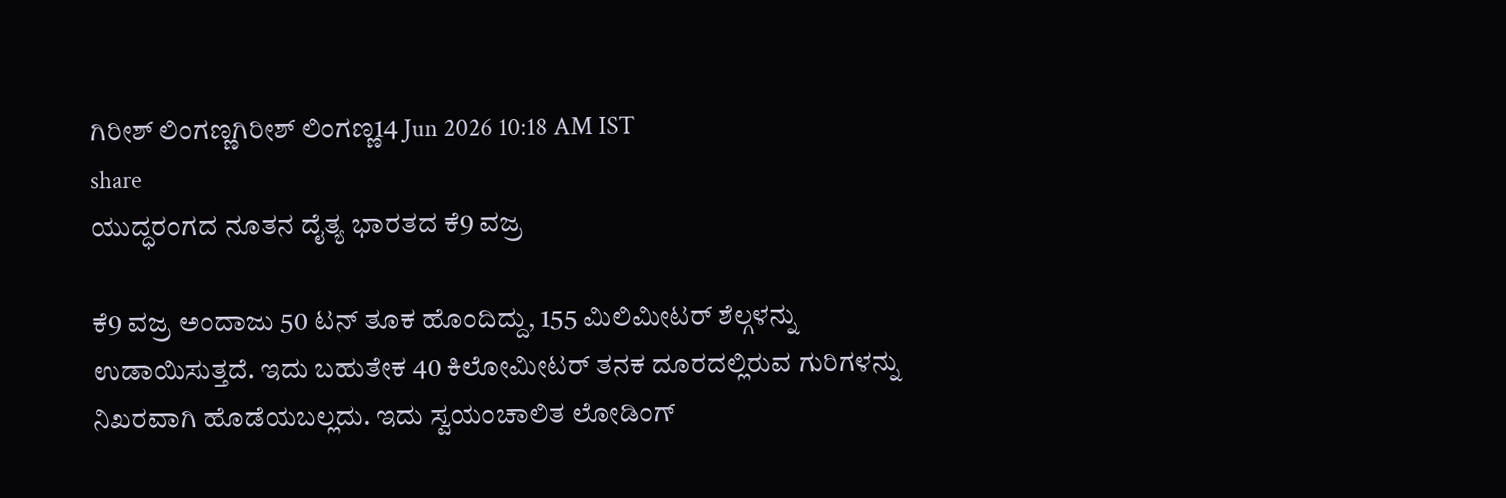ಗಿರೀಶ್ ಲಿಂಗಣ್ಣಗಿರೀಶ್ ಲಿಂಗಣ್ಣ14 Jun 2026 10:18 AM IST
share
ಯುದ್ಧರಂಗದ ನೂತನ ದೈತ್ಯ ಭಾರತದ ಕೆ9 ವಜ್ರ

ಕೆ9 ವಜ್ರ ಅಂದಾಜು 50 ಟನ್ ತೂಕ ಹೊಂದಿದ್ದು, 155 ಮಿಲಿಮೀಟರ್ ಶೆಲ್ಗಳನ್ನು ಉಡಾಯಿಸುತ್ತದೆ. ಇದು ಬಹುತೇಕ 40 ಕಿಲೋಮೀಟರ್ ತನಕ ದೂರದಲ್ಲಿರುವ ಗುರಿಗಳನ್ನು ನಿಖರವಾಗಿ ಹೊಡೆಯಬಲ್ಲದು. ಇದು ಸ್ವಯಂಚಾಲಿತ ಲೋಡಿಂಗ್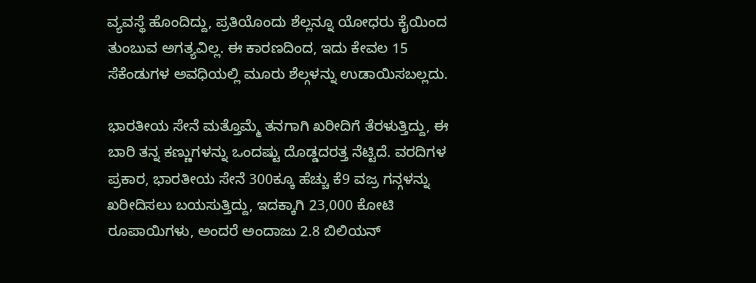ವ್ಯವಸ್ಥೆ ಹೊಂದಿದ್ದು, ಪ್ರತಿಯೊಂದು ಶೆಲ್ಲನ್ನೂ ಯೋಧರು ಕೈಯಿಂದ ತುಂಬುವ ಅಗತ್ಯವಿಲ್ಲ. ಈ ಕಾರಣದಿಂದ, ಇದು ಕೇವಲ 15 ಸೆಕೆಂಡುಗಳ ಅವಧಿಯಲ್ಲಿ ಮೂರು ಶೆಲ್ಗಳನ್ನು ಉಡಾಯಿಸಬಲ್ಲದು.

ಭಾರತೀಯ ಸೇನೆ ಮತ್ತೊಮ್ಮೆ ತನಗಾಗಿ ಖರೀದಿಗೆ ತೆರಳುತ್ತಿದ್ದು, ಈ ಬಾರಿ ತನ್ನ ಕಣ್ಣುಗಳನ್ನು ಒಂದಷ್ಟು ದೊಡ್ಡದರತ್ತ ನೆಟ್ಟಿದೆ. ವರದಿಗಳ ಪ್ರಕಾರ, ಭಾರತೀಯ ಸೇನೆ 300ಕ್ಕೂ ಹೆಚ್ಚು ಕೆ9 ವಜ್ರ ಗನ್ಗಳನ್ನು ಖರೀದಿಸಲು ಬಯಸುತ್ತಿದ್ದು, ಇದಕ್ಕಾಗಿ 23,000 ಕೋಟಿ ರೂಪಾಯಿಗಳು, ಅಂದರೆ ಅಂದಾಜು 2.8 ಬಿಲಿಯನ್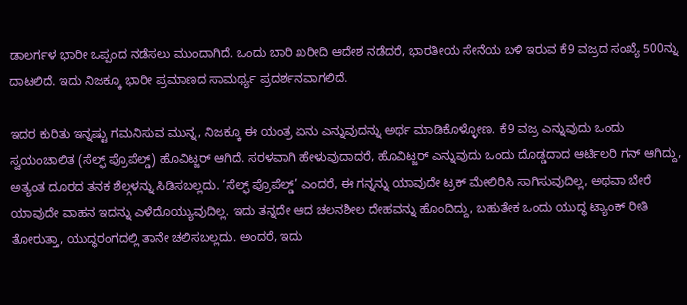ಡಾಲರ್ಗಳ ಭಾರೀ ಒಪ್ಪಂದ ನಡೆಸಲು ಮುಂದಾಗಿದೆ. ಒಂದು ಬಾರಿ ಖರೀದಿ ಆದೇಶ ನಡೆದರೆ, ಭಾರತೀಯ ಸೇನೆಯ ಬಳಿ ಇರುವ ಕೆ9 ವಜ್ರದ ಸಂಖ್ಯೆ 500ನ್ನು ದಾಟಲಿದೆ. ಇದು ನಿಜಕ್ಕೂ ಭಾರೀ ಪ್ರಮಾಣದ ಸಾಮರ್ಥ್ಯ ಪ್ರದರ್ಶನವಾಗಲಿದೆ.

ಇದರ ಕುರಿತು ಇನ್ನಷ್ಟು ಗಮನಿಸುವ ಮುನ್ನ, ನಿಜಕ್ಕೂ ಈ ಯಂತ್ರ ಏನು ಎನ್ನುವುದನ್ನು ಅರ್ಥ ಮಾಡಿಕೊಳ್ಳೋಣ. ಕೆ9 ವಜ್ರ ಎನ್ನುವುದು ಒಂದು ಸ್ವಯಂಚಾಲಿತ (ಸೆಲ್ಫ್ ಪ್ರೊಪೆಲ್ಡ್) ಹೊವಿಟ್ಜರ್ ಆಗಿದೆ. ಸರಳವಾಗಿ ಹೇಳುವುದಾದರೆ, ಹೊವಿಟ್ಜರ್ ಎನ್ನುವುದು ಒಂದು ದೊಡ್ಡದಾದ ಆರ್ಟಿಲರಿ ಗನ್ ಆಗಿದ್ದು, ಅತ್ಯಂತ ದೂರದ ತನಕ ಶೆಲ್ಗಳನ್ನು ಸಿಡಿಸಬಲ್ಲದು. ‘ಸೆಲ್ಫ್ ಪ್ರೊಪೆಲ್ಡ್’ ಎಂದರೆ, ಈ ಗನ್ನನ್ನು ಯಾವುದೇ ಟ್ರಕ್ ಮೇಲಿರಿಸಿ ಸಾಗಿಸುವುದಿಲ್ಲ, ಅಥವಾ ಬೇರೆ ಯಾವುದೇ ವಾಹನ ಇದನ್ನು ಎಳೆದೊಯ್ಯುವುದಿಲ್ಲ. ಇದು ತನ್ನದೇ ಆದ ಚಲನಶೀಲ ದೇಹವನ್ನು ಹೊಂದಿದ್ದು, ಬಹುತೇಕ ಒಂದು ಯುದ್ಧ ಟ್ಯಾಂಕ್ ರೀತಿ ತೋರುತ್ತಾ, ಯುದ್ಧರಂಗದಲ್ಲಿ ತಾನೇ ಚಲಿಸಬಲ್ಲದು. ಅಂದರೆ, ಇದು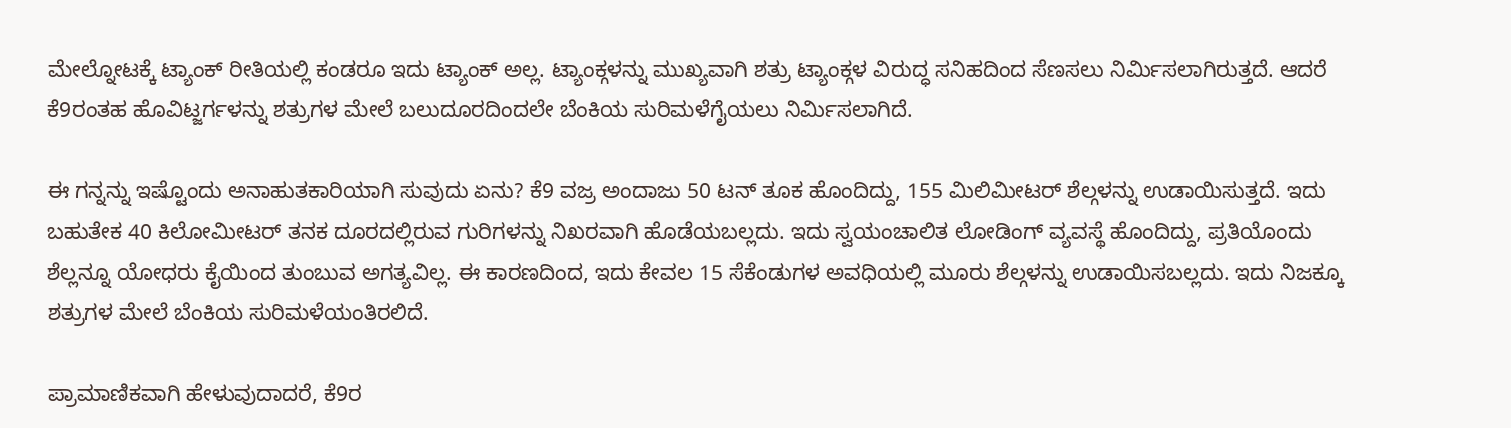ಮೇಲ್ನೋಟಕ್ಕೆ ಟ್ಯಾಂಕ್ ರೀತಿಯಲ್ಲಿ ಕಂಡರೂ ಇದು ಟ್ಯಾಂಕ್ ಅಲ್ಲ. ಟ್ಯಾಂಕ್ಗಳನ್ನು ಮುಖ್ಯವಾಗಿ ಶತ್ರು ಟ್ಯಾಂಕ್ಗಳ ವಿರುದ್ಧ ಸನಿಹದಿಂದ ಸೆಣಸಲು ನಿರ್ಮಿಸಲಾಗಿರುತ್ತದೆ. ಆದರೆ ಕೆ9ರಂತಹ ಹೊವಿಟ್ಜರ್ಗಳನ್ನು ಶತ್ರುಗಳ ಮೇಲೆ ಬಲುದೂರದಿಂದಲೇ ಬೆಂಕಿಯ ಸುರಿಮಳೆಗೈಯಲು ನಿರ್ಮಿಸಲಾಗಿದೆ.

ಈ ಗನ್ನನ್ನು ಇಷ್ಟೊಂದು ಅನಾಹುತಕಾರಿಯಾಗಿ ಸುವುದು ಏನು? ಕೆ9 ವಜ್ರ ಅಂದಾಜು 50 ಟನ್ ತೂಕ ಹೊಂದಿದ್ದು, 155 ಮಿಲಿಮೀಟರ್ ಶೆಲ್ಗಳನ್ನು ಉಡಾಯಿಸುತ್ತದೆ. ಇದು ಬಹುತೇಕ 40 ಕಿಲೋಮೀಟರ್ ತನಕ ದೂರದಲ್ಲಿರುವ ಗುರಿಗಳನ್ನು ನಿಖರವಾಗಿ ಹೊಡೆಯಬಲ್ಲದು. ಇದು ಸ್ವಯಂಚಾಲಿತ ಲೋಡಿಂಗ್ ವ್ಯವಸ್ಥೆ ಹೊಂದಿದ್ದು, ಪ್ರತಿಯೊಂದು ಶೆಲ್ಲನ್ನೂ ಯೋಧರು ಕೈಯಿಂದ ತುಂಬುವ ಅಗತ್ಯವಿಲ್ಲ. ಈ ಕಾರಣದಿಂದ, ಇದು ಕೇವಲ 15 ಸೆಕೆಂಡುಗಳ ಅವಧಿಯಲ್ಲಿ ಮೂರು ಶೆಲ್ಗಳನ್ನು ಉಡಾಯಿಸಬಲ್ಲದು. ಇದು ನಿಜಕ್ಕೂ ಶತ್ರುಗಳ ಮೇಲೆ ಬೆಂಕಿಯ ಸುರಿಮಳೆಯಂತಿರಲಿದೆ.

ಪ್ರಾಮಾಣಿಕವಾಗಿ ಹೇಳುವುದಾದರೆ, ಕೆ9ರ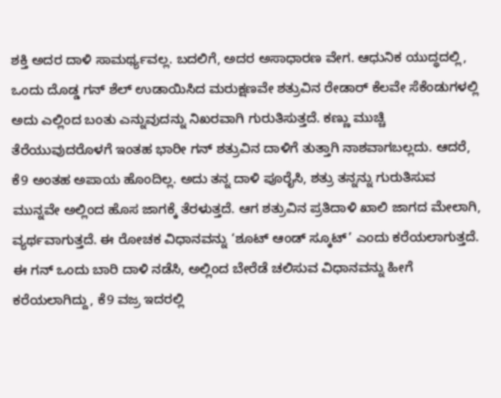ಶಕ್ತಿ ಅದರ ದಾಳಿ ಸಾಮರ್ಥ್ಯವಲ್ಲ. ಬದಲಿಗೆ, ಅದರ ಅಸಾಧಾರಣ ವೇಗ. ಆಧುನಿಕ ಯುದ್ಧದಲ್ಲಿ, ಒಂದು ದೊಡ್ಡ ಗನ್ ಶೆಲ್ ಉಡಾಯಿಸಿದ ಮರುಕ್ಷಣವೇ ಶತ್ರುವಿನ ರೇಡಾರ್ ಕೆಲವೇ ಸೆಕೆಂಡುಗಳಲ್ಲಿ ಅದು ಎಲ್ಲಿಂದ ಬಂತು ಎನ್ನುವುದನ್ನು ನಿಖರವಾಗಿ ಗುರುತಿಸುತ್ತದೆ. ಕಣ್ಣು ಮುಚ್ಚಿ ತೆರೆಯುವುದರೊಳಗೆ ಇಂತಹ ಭಾರೀ ಗನ್ ಶತ್ರುವಿನ ದಾಳಿಗೆ ತುತ್ತಾಗಿ ನಾಶವಾಗಬಲ್ಲದು. ಆದರೆ, ಕೆ9 ಅಂತಹ ಅಪಾಯ ಹೊಂದಿಲ್ಲ. ಅದು ತನ್ನ ದಾಳಿ ಪೂರೈಸಿ, ಶತ್ರು ತನ್ನನ್ನು ಗುರುತಿಸುವ ಮುನ್ನವೇ ಅಲ್ಲಿಂದ ಹೊಸ ಜಾಗಕ್ಕೆ ತೆರಳುತ್ತದೆ. ಆಗ ಶತ್ರುವಿನ ಪ್ರತಿದಾಳಿ ಖಾಲಿ ಜಾಗದ ಮೇಲಾಗಿ, ವ್ಯರ್ಥವಾಗುತ್ತದೆ. ಈ ರೋಚಕ ವಿಧಾನವನ್ನು ‘ಶೂಟ್ ಆಂಡ್ ಸ್ಕೂಟ್’ ಎಂದು ಕರೆಯಲಾಗುತ್ತದೆ. ಈ ಗನ್ ಒಂದು ಬಾರಿ ದಾಳಿ ನಡೆಸಿ, ಅಲ್ಲಿಂದ ಬೇರೆಡೆ ಚಲಿಸುವ ವಿಧಾನವನ್ನು ಹೀಗೆ ಕರೆಯಲಾಗಿದ್ದು, ಕೆ9 ವಜ್ರ ಇದರಲ್ಲಿ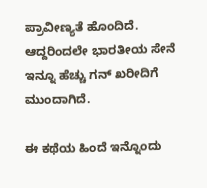ಪ್ರಾವೀಣ್ಯತೆ ಹೊಂದಿದೆ. ಆದ್ದರಿಂದಲೇ ಭಾರತೀಯ ಸೇನೆ ಇನ್ನೂ ಹೆಚ್ಚು ಗನ್ ಖರೀದಿಗೆ ಮುಂದಾಗಿದೆ.

ಈ ಕಥೆಯ ಹಿಂದೆ ಇನ್ನೊಂದು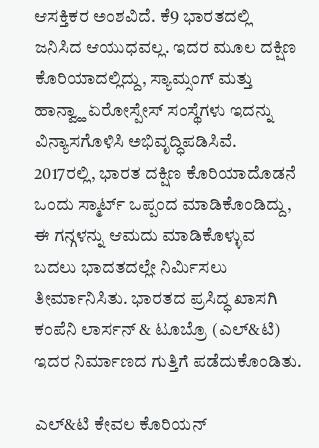ಆಸಕ್ತಿಕರ ಅಂಶವಿದೆ. ಕೆ9 ಭಾರತದಲ್ಲಿ ಜನಿಸಿದ ಆಯುಧವಲ್ಲ. ಇದರ ಮೂಲ ದಕ್ಷಿಣ ಕೊರಿಯಾದಲ್ಲಿದ್ದು, ಸ್ಯಾಮ್ಸಂಗ್ ಮತ್ತು ಹಾನ್ವ್ಹಾ ಏರೋಸ್ಪೇಸ್ ಸಂಸ್ಥೆಗಳು ಇದನ್ನು ವಿನ್ಯಾಸಗೊಳಿಸಿ ಅಭಿವೃದ್ಧಿಪಡಿಸಿವೆ. 2017ರಲ್ಲಿ, ಭಾರತ ದಕ್ಷಿಣ ಕೊರಿಯಾದೊಡನೆ ಒಂದು ಸ್ಮಾರ್ಟ್ ಒಪ್ಪಂದ ಮಾಡಿಕೊಂಡಿದ್ದು, ಈ ಗನ್ಗಳನ್ನು ಆಮದು ಮಾಡಿಕೊಳ್ಳುವ ಬದಲು ಭಾದತದಲ್ಲೇ ನಿರ್ಮಿಸಲು ತೀರ್ಮಾನಿಸಿತು. ಭಾರತದ ಪ್ರಸಿದ್ಧ ಖಾಸಗಿ ಕಂಪೆನಿ ಲಾರ್ಸನ್ & ಟೂಬ್ರೊ (ಎಲ್&ಟಿ) ಇದರ ನಿರ್ಮಾಣದ ಗುತ್ತಿಗೆ ಪಡೆದುಕೊಂಡಿತು.

ಎಲ್&ಟಿ ಕೇವಲ ಕೊರಿಯನ್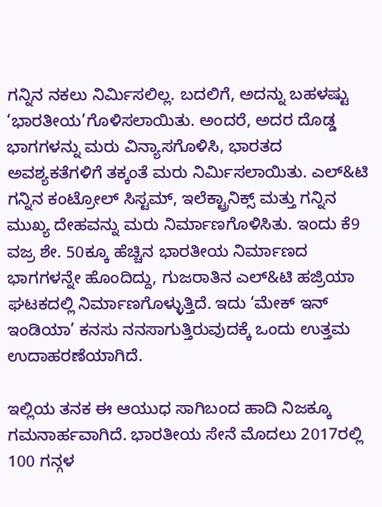ಗನ್ನಿನ ನಕಲು ನಿರ್ಮಿಸಲಿಲ್ಲ. ಬದಲಿಗೆ, ಅದನ್ನು ಬಹಳಷ್ಟು ‘ಭಾರತೀಯ’ಗೊಳಿಸಲಾಯಿತು. ಅಂದರೆ, ಅದರ ದೊಡ್ಡ ಭಾಗಗಳನ್ನು ಮರು ವಿನ್ಯಾಸಗೊಳಿಸಿ, ಭಾರತದ ಅವಶ್ಯಕತೆಗಳಿಗೆ ತಕ್ಕಂತೆ ಮರು ನಿರ್ಮಿಸಲಾಯಿತು. ಎಲ್&ಟಿ ಗನ್ನಿನ ಕಂಟ್ರೋಲ್ ಸಿಸ್ಟಮ್, ಇಲೆಕ್ಟ್ರಾನಿಕ್ಸ್ ಮತ್ತು ಗನ್ನಿನ ಮುಖ್ಯ ದೇಹವನ್ನು ಮರು ನಿರ್ಮಾಣಗೊಳಿಸಿತು. ಇಂದು ಕೆ9 ವಜ್ರ ಶೇ. 50ಕ್ಕೂ ಹೆಚ್ಚಿನ ಭಾರತೀಯ ನಿರ್ಮಾಣದ ಭಾಗಗಳನ್ನೇ ಹೊಂದಿದ್ದು, ಗುಜರಾತಿನ ಎಲ್&ಟಿ ಹಜ್ರಿಯಾ ಘಟಕದಲ್ಲಿ ನಿರ್ಮಾಣಗೊಳ್ಳುತ್ತಿದೆ. ಇದು ‘ಮೇಕ್ ಇನ್ ಇಂಡಿಯಾ’ ಕನಸು ನನಸಾಗುತ್ತಿರುವುದಕ್ಕೆ ಒಂದು ಉತ್ತಮ ಉದಾಹರಣೆಯಾಗಿದೆ.

ಇಲ್ಲಿಯ ತನಕ ಈ ಆಯುಧ ಸಾಗಿಬಂದ ಹಾದಿ ನಿಜಕ್ಕೂ ಗಮನಾರ್ಹವಾಗಿದೆ. ಭಾರತೀಯ ಸೇನೆ ಮೊದಲು 2017ರಲ್ಲಿ 100 ಗನ್ಗಳ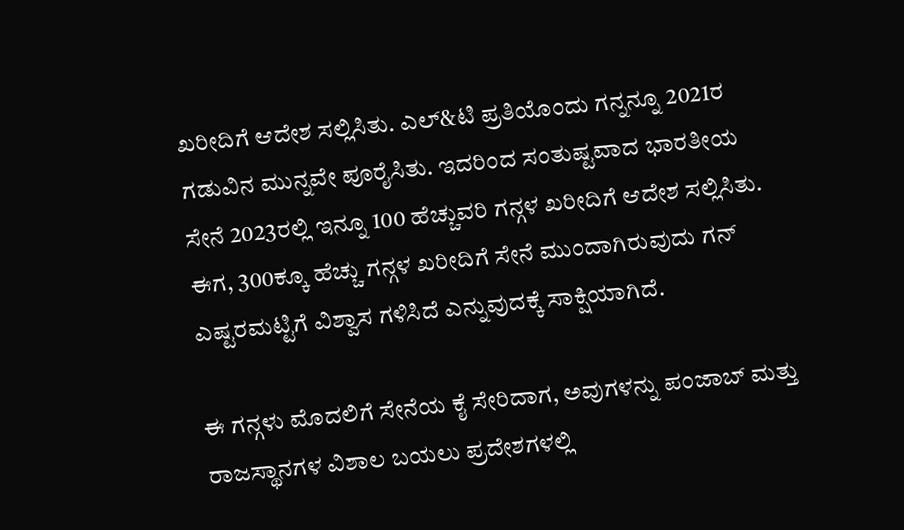ಖರೀದಿಗೆ ಆದೇಶ ಸಲ್ಲಿಸಿತು. ಎಲ್&ಟಿ ಪ್ರತಿಯೊಂದು ಗನ್ನನ್ನೂ 2021ರ ಗಡುವಿನ ಮುನ್ನವೇ ಪೂರೈಸಿತು. ಇದರಿಂದ ಸಂತುಷ್ಟವಾದ ಭಾರತೀಯ ಸೇನೆ 2023ರಲ್ಲಿ ಇನ್ನೂ 100 ಹೆಚ್ಚುವರಿ ಗನ್ಗಳ ಖರೀದಿಗೆ ಆದೇಶ ಸಲ್ಲಿಸಿತು. ಈಗ, 300ಕ್ಕೂ ಹೆಚ್ಚು ಗನ್ಗಳ ಖರೀದಿಗೆ ಸೇನೆ ಮುಂದಾಗಿರುವುದು ಗನ್ ಎಷ್ಟರಮಟ್ಟಿಗೆ ವಿಶ್ವಾಸ ಗಳಿಸಿದೆ ಎನ್ನುವುದಕ್ಕೆ ಸಾಕ್ಷಿಯಾಗಿದೆ.

ಈ ಗನ್ಗಳು ಮೊದಲಿಗೆ ಸೇನೆಯ ಕೈ ಸೇರಿದಾಗ, ಅವುಗಳನ್ನು ಪಂಜಾಬ್ ಮತ್ತು ರಾಜಸ್ಥಾನಗಳ ವಿಶಾಲ ಬಯಲು ಪ್ರದೇಶಗಳಲ್ಲಿ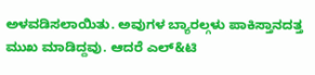ಅಳವಡಿಸಲಾಯಿತು. ಅವುಗಳ ಬ್ಯಾರಲ್ಗಳು ಪಾಕಿಸ್ತಾನದತ್ತ ಮುಖ ಮಾಡಿದ್ದವು. ಆದರೆ ಎಲ್&ಟಿ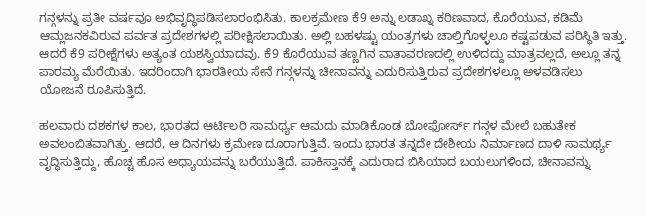ಗನ್ಗಳನ್ನು ಪ್ರತೀ ವರ್ಷವೂ ಅಭಿವೃದ್ಧಿಪಡಿಸಲಾರಂಭಿಸಿತು. ಕಾಲಕ್ರಮೇಣ ಕೆ9 ಅನ್ನು ಲಡಾಖ್ನ ಕಠಿಣವಾದ, ಕೊರೆಯುವ, ಕಡಿಮೆ ಆಮ್ಲಜನಕವಿರುವ ಪರ್ವತ ಪ್ರದೇಶಗಳಲ್ಲಿ ಪರೀಕ್ಷಿಸಲಾಯಿತು. ಅಲ್ಲಿ ಬಹಳಷ್ಟು ಯಂತ್ರಗಳು ಚಾಲ್ತಿಗೊಳ್ಳಲೂ ಕಷ್ಟಪಡುವ ಪರಿಸ್ಥಿತಿ ಇತ್ತು. ಆದರೆ ಕೆ9 ಪರೀಕ್ಷೆಗಳು ಅತ್ಯಂತ ಯಶಸ್ವಿಯಾದವು. ಕೆ9 ಕೊರೆಯುವ ತಣ್ಣಗಿನ ವಾತಾವರಣದಲ್ಲಿ ಉಳಿದದ್ದು ಮಾತ್ರವಲ್ಲದೆ, ಅಲ್ಲೂ ತನ್ನ ಪಾರಮ್ಯ ಮೆರೆಯಿತು. ಇದರಿಂದಾಗಿ ಭಾರತೀಯ ಸೇನೆ ಗನ್ಗಳನ್ನು ಚೀನಾವನ್ನು ಎದುರಿಸುತ್ತಿರುವ ಪ್ರದೇಶಗಳಲ್ಲೂ ಅಳವಡಿಸಲು ಯೋಜನೆ ರೂಪಿಸುತ್ತಿದೆ.

ಹಲವಾರು ದಶಕಗಳ ಕಾಲ, ಭಾರತದ ಆರ್ಟಿಲರಿ ಸಾಮರ್ಥ್ಯ ಆಮದು ಮಾಡಿಕೊಂಡ ಬೋಫೋರ್ಸ್ ಗನ್ಗಳ ಮೇಲೆ ಬಹುತೇಕ ಅವಲಂಬಿತವಾಗಿತ್ತು. ಆದರೆ, ಆ ದಿನಗಳು ಕ್ರಮೇಣ ದೂರಾಗುತ್ತಿವೆ. ಇಂದು ಭಾರತ ತನ್ನದೇ ದೇಶೀಯ ನಿರ್ಮಾಣದ ದಾಳಿ ಸಾಮರ್ಥ್ಯ ವೃದ್ಧಿಸುತ್ತಿದ್ದು, ಹೊಚ್ಚ ಹೊಸ ಅಧ್ಯಾಯವನ್ನು ಬರೆಯುತ್ತಿದೆ. ಪಾಕಿಸ್ತಾನಕ್ಕೆ ಎದುರಾದ ಬಿಸಿಯಾದ ಬಯಲುಗಳಿಂದ, ಚೀನಾವನ್ನು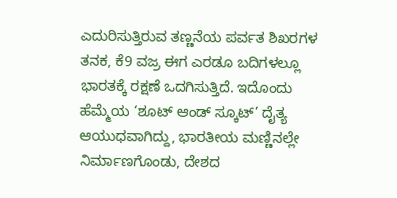ಎದುರಿಸುತ್ತಿರುವ ತಣ್ಣನೆಯ ಪರ್ವತ ಶಿಖರಗಳ ತನಕ, ಕೆ9 ವಜ್ರ ಈಗ ಎರಡೂ ಬದಿಗಳಲ್ಲೂ ಭಾರತಕ್ಕೆ ರಕ್ಷಣೆ ಒದಗಿಸುತ್ತಿದೆ. ಇದೊಂದು ಹೆಮ್ಮೆಯ ‘ಶೂಟ್ ಆಂಡ್ ಸ್ಕೂಟ್’ ದೈತ್ಯ ಆಯುಧವಾಗಿದ್ದು, ಭಾರತೀಯ ಮಣ್ಣಿನಲ್ಲೇ ನಿರ್ಮಾಣಗೊಂಡು, ದೇಶದ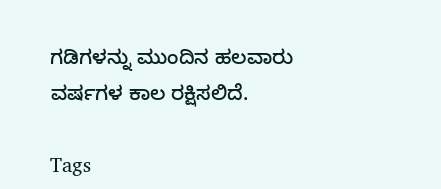ಗಡಿಗಳನ್ನು ಮುಂದಿನ ಹಲವಾರು ವರ್ಷಗಳ ಕಾಲ ರಕ್ಷಿಸಲಿದೆ.

Tags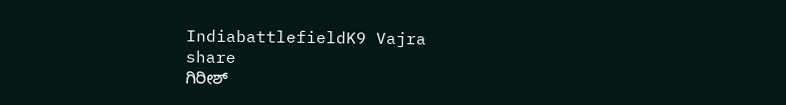IndiabattlefieldK9 Vajra
share
ಗಿರೀಶ್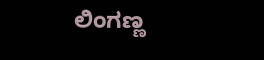ಲಿಂಗಣ್ಣ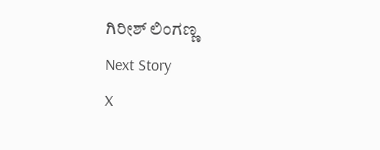ಗಿರೀಶ್ ಲಿಂಗಣ್ಣ
Next Story
X